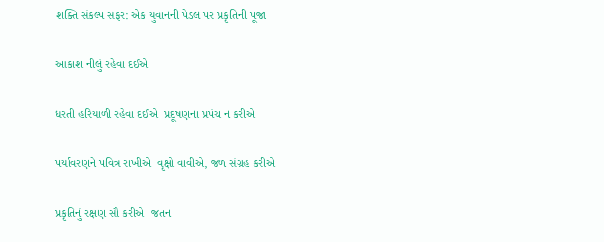શક્તિ સંકલ્પ સફર: એક યુવાનની પેડલ પર પ્રકૃતિની પૂજા

આકાશ નીલું રહેવા દઈએ

ધરતી હરિયાળી રહેવા દઈએ  પ્રદૂષણના પ્રપંચ ન કરીએ

પર્યાવરણને પવિત્ર રાખીએ  વૃક્ષો વાવીએ, જળ સંગ્રહ કરીએ

પ્રકૃતિનું રક્ષણ સૌ કરીએ  જતન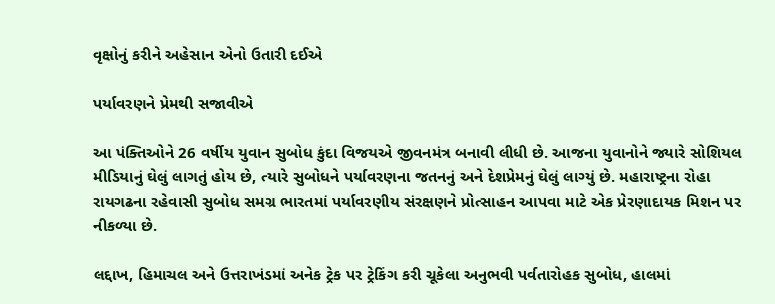વૃક્ષોનું કરીને અહેસાન એનો ઉતારી દઈએ

પર્યાવરણને પ્રેમથી સજાવીએ

આ પંક્તિઓને 26 વર્ષીય યુવાન સુબોધ કુંદા વિજયએ જીવનમંત્ર બનાવી લીધી છે. આજના યુવાનોને જ્યારે સોશિયલ મીડિયાનું ઘેલું લાગતું હોય છે, ત્યારે સુબોધને પર્યાવરણના જતનનું અને દેશપ્રેમનું ઘેલું લાગ્યું છે. મહારાષ્ટ્રના રોહા રાયગઢના રહેવાસી સુબોધ સમગ્ર ભારતમાં પર્યાવરણીય સંરક્ષણને પ્રોત્સાહન આપવા માટે એક પ્રેરણાદાયક મિશન પર નીકળ્યા છે.

લદ્દાખ, હિમાચલ અને ઉત્તરાખંડમાં અનેક ટ્રેક પર ટ્રેકિંગ કરી ચૂકેલા અનુભવી પર્વતારોહક સુબોધ, હાલમાં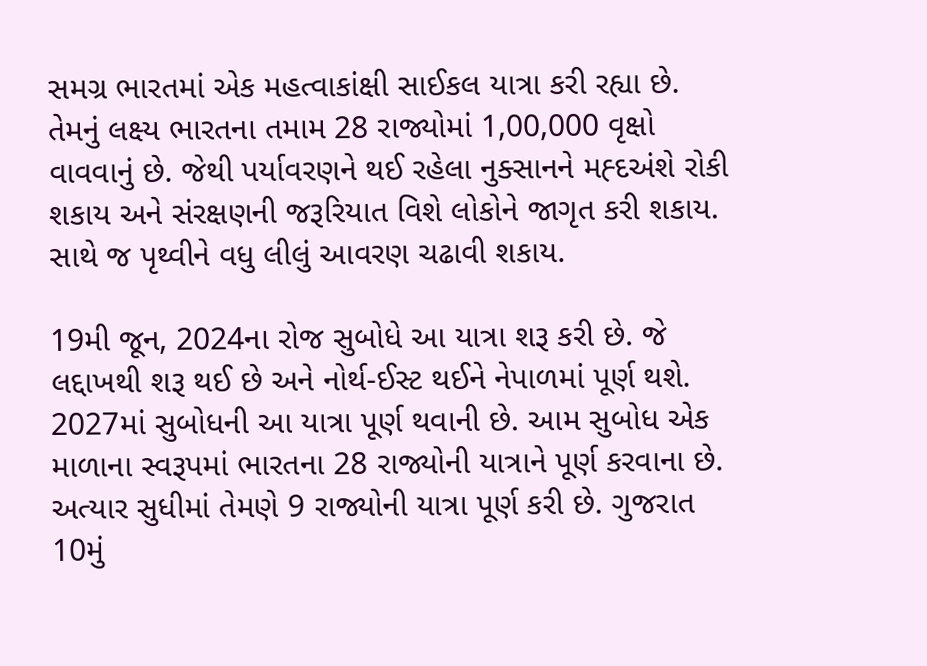સમગ્ર ભારતમાં એક મહત્વાકાંક્ષી સાઈકલ યાત્રા કરી રહ્યા છે. તેમનું લક્ષ્ય ભારતના તમામ 28 રાજ્યોમાં 1,00,000 વૃક્ષો વાવવાનું છે. જેથી પર્યાવરણને થઈ રહેલા નુક્સાનને મહ્દઅંશે રોકી શકાય અને સંરક્ષણની જરૂરિયાત વિશે લોકોને જાગૃત કરી શકાય. સાથે જ પૃથ્વીને વધુ લીલું આવરણ ચઢાવી શકાય.

19મી જૂન, 2024ના રોજ સુબોધે આ યાત્રા શરૂ કરી છે. જે લદ્દાખથી શરૂ થઈ છે અને નોર્થ-ઈસ્ટ થઈને નેપાળમાં પૂર્ણ થશે. 2027માં સુબોધની આ યાત્રા પૂર્ણ થવાની છે. આમ સુબોધ એક માળાના સ્વરૂપમાં ભારતના 28 રાજ્યોની યાત્રાને પૂર્ણ કરવાના છે. અત્યાર સુધીમાં તેમણે 9 રાજ્યોની યાત્રા પૂર્ણ કરી છે. ગુજરાત 10મું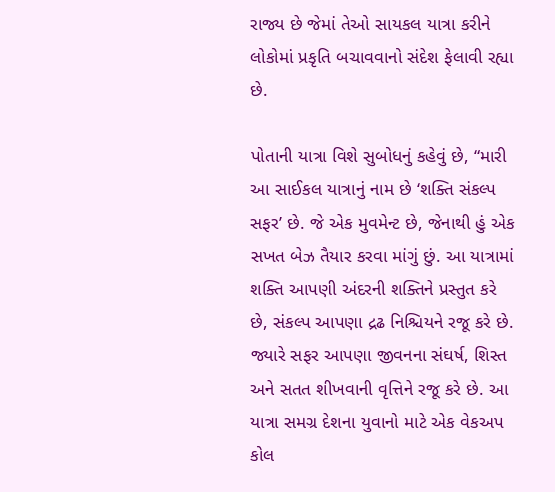રાજ્ય છે જેમાં તેઓ સાયકલ યાત્રા કરીને લોકોમાં પ્રકૃતિ બચાવવાનો સંદેશ ફેલાવી રહ્યા છે.

પોતાની યાત્રા વિશે સુબોધનું કહેવું છે, “મારી આ સાઈકલ યાત્રાનું નામ છે ‘શક્તિ સંકલ્પ સફર’ છે. જે એક મુવમેન્ટ છે, જેનાથી હું એક સખત બેઝ તૈયાર કરવા માંગું છું. આ યાત્રામાં શક્તિ આપણી અંદરની શક્તિને પ્રસ્તુત કરે છે, સંકલ્પ આપણા દ્રઢ નિશ્ચિયને રજૂ કરે છે. જ્યારે સફર આપણા જીવનના સંઘર્ષ, શિસ્ત અને સતત શીખવાની વૃત્તિને રજૂ કરે છે. આ યાત્રા સમગ્ર દેશના યુવાનો માટે એક વેકઅપ કોલ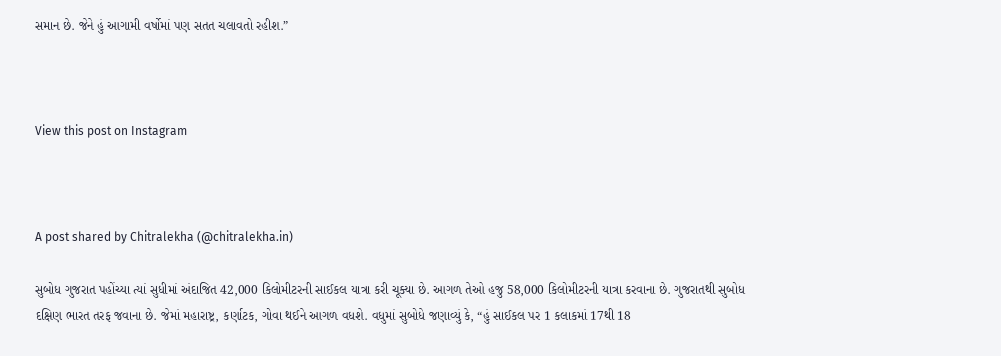સમાન છે. જેને હું આગામી વર્ષોમાં પણ સતત ચલાવતો રહીશ.”



View this post on Instagram



A post shared by Chitralekha (@chitralekha.in)

સુબોધ ગુજરાત પહોંચ્યા ત્યાં સુધીમાં અંદાજિત 42,000 કિલોમીટરની સાઈકલ યાત્રા કરી ચૂક્યા છે. આગળ તેઓ હજુ 58,000 કિલોમીટરની યાત્રા કરવાના છે. ગુજરાતથી સુબોધ દક્ષિણ ભારત તરફ જવાના છે. જેમાં મહારાષ્ટ્ર, કર્ણાટક, ગોવા થઈને આગળ વધશે. વધુમાં સુબોધે જણાવ્યું કે, “હું સાઈકલ પર 1 કલાકમાં 17થી 18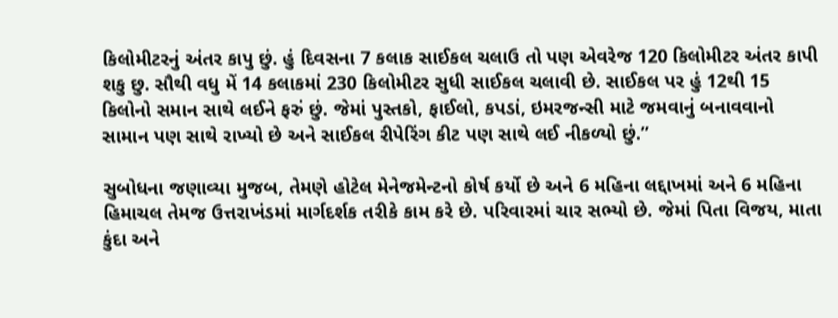કિલોમીટરનું અંતર કાપુ છું. હું દિવસના 7 કલાક સાઈકલ ચલાઉ તો પણ એવરેજ 120 કિલોમીટર અંતર કાપી શકુ છુ. સૌથી વધુ મેં 14 કલાકમાં 230 કિલોમીટર સુધી સાઈકલ ચલાવી છે. સાઈકલ પર હું 12થી 15 કિલોનો સમાન સાથે લઈને ફરું છું. જેમાં પુસ્તકો, ફાઈલો, કપડાં, ઇમરજન્સી માટે જમવાનું બનાવવાનો સામાન પણ સાથે રાખ્યો છે અને સાઈકલ રીપેરિંગ કીટ પણ સાથે લઈ નીકળ્યો છું.”

સુબોધના જણાવ્યા મુજબ, તેમણે હોટેલ મેનેજમેન્ટનો કોર્ષ કર્યો છે અને 6 મહિના લદ્દાખમાં અને 6 મહિના હિમાચલ તેમજ ઉત્તરાખંડમાં માર્ગદર્શક તરીકે કામ કરે છે. પરિવારમાં ચાર સભ્યો છે. જેમાં પિતા વિજય, માતા કુંદા અને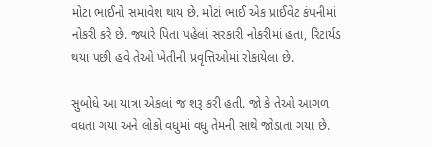મોટા ભાઈનો સમાવેશ થાય છે. મોટાં ભાઈ એક પ્રાઈવેટ કંપનીમાં નોકરી કરે છે. જ્યારે પિતા પહેલાં સરકારી નોકરીમાં હતા, રિટાર્યડ થયા પછી હવે તેઓ ખેતીની પ્રવૃત્તિઓમાં રોકાયેલા છે.

સુબોધે આ યાત્રા એકલાં જ શરૂ કરી હતી. જો કે તેઓ આગળ વધતા ગયા અને લોકો વધુમાં વધુ તેમની સાથે જોડાતા ગયા છે.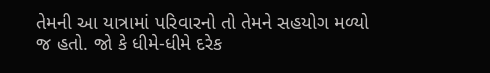તેમની આ યાત્રામાં પરિવારનો તો તેમને સહયોગ મળ્યો જ હતો. જો કે ધીમે-ધીમે દરેક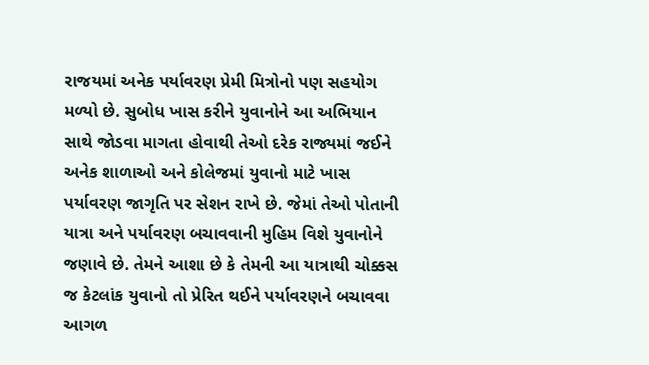રાજયમાં અનેક પર્યાવરણ પ્રેમી મિત્રોનો પણ સહયોગ મળ્યો છે. સુબોધ ખાસ કરીને યુવાનોને આ અભિયાન સાથે જોડવા માગતા હોવાથી તેઓ દરેક રાજ્યમાં જઈને અનેક શાળાઓ અને કોલેજમાં યુવાનો માટે ખાસ પર્યાવરણ જાગૃતિ પર સેશન રાખે છે. જેમાં તેઓ પોતાની યાત્રા અને પર્યાવરણ બચાવવાની મુહિમ વિશે યુવાનોને જણાવે છે. તેમને આશા છે કે તેમની આ યાત્રાથી ચોક્કસ જ કેટલાંક યુવાનો તો પ્રેરિત થઈને પર્યાવરણને બચાવવા આગળ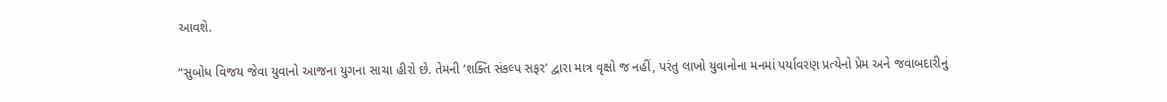આવશે.

“સુબોધ વિજય જેવા યુવાનો આજના યુગના સાચા હીરો છે. તેમની ‘શક્તિ સંકલ્પ સફર’ દ્વારા માત્ર વૃક્ષો જ નહીં, પરંતુ લાખો યુવાનોના મનમાં પર્યાવરણ પ્રત્યેનો પ્રેમ અને જવાબદારીનું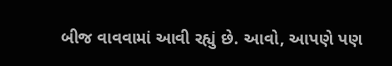બીજ વાવવામાં આવી રહ્યું છે. આવો, આપણે પણ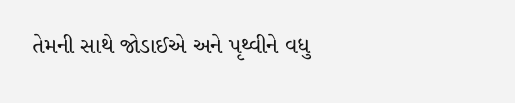તેમની સાથે જોડાઈએ અને પૃથ્વીને વધુ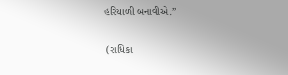હરિયાળી બનાવીએ.”

 (રાધિકા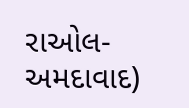રાઓલ- અમદાવાદ)